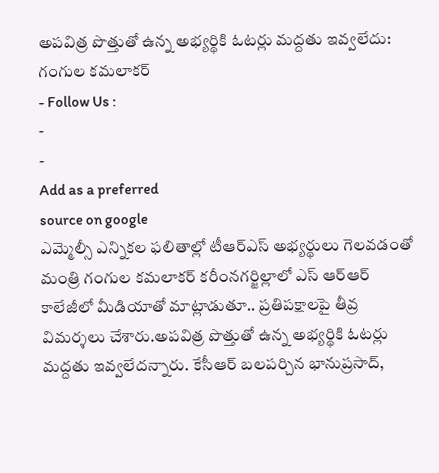అపవిత్ర పొత్తుతో ఉన్న అభ్యర్థికి ఓటర్లు మద్దతు ఇవ్వలేదు: గంగుల కమలాకర్
- Follow Us :
-
-
Add as a preferred
source on google
ఎమ్మెల్సీ ఎన్నికల ఫలితాల్లో టీఆర్ఎస్ అభ్యర్థులు గెలవడంతో మంత్రి గంగుల కమలాకర్ కరీంనగర్జిల్లాలో ఎస్ ఆర్ఆర్ కాలేజీలో మీడియాతో మాట్లాడుతూ.. ప్రతిపక్షాలపై తీవ్ర విమర్శలు చేశారు.అపవిత్ర పొత్తుతో ఉన్న అభ్యర్థికి ఓటర్లు మద్దతు ఇవ్వలేదన్నారు. కేసీఆర్ బలపర్చిన భానుప్రసాద్,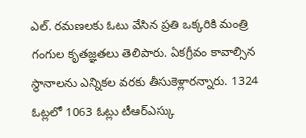ఎల్. రమణలకు ఓటు వేసిన ప్రతి ఒక్కరికి మంత్రి గంగుల కృతజ్ఞతలు తెలిపారు. ఏకగ్రీవం కావాల్సిన స్థానాలను ఎన్నికల వరకు తీసుకెళ్లారన్నారు. 1324 ఓట్లలో 1063 ఓట్లు టీఆర్ఎస్కు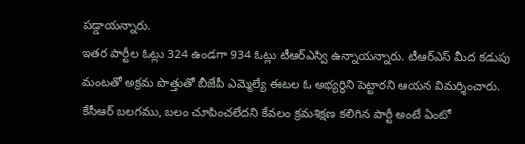పడ్డాయన్నారు.
ఇతర పార్టీల ఓట్లు 324 ఉండగా 934 ఓట్లు టీఆర్ఎస్వి ఉన్నాయన్నారు. టీఆర్ఎస్ మీద కడుపు మంటతో అక్రమ పొత్తుతో బీజేపీ ఎమ్మెల్యే ఈటల ఓ అభ్యర్థిని పెట్టారని ఆయన విమర్శించారు. కేసీఆర్ బలగము, బలం చూపించలేదని కేవలం క్రమశిక్షణ కలిగిన పార్టీ అంటే ఏంటో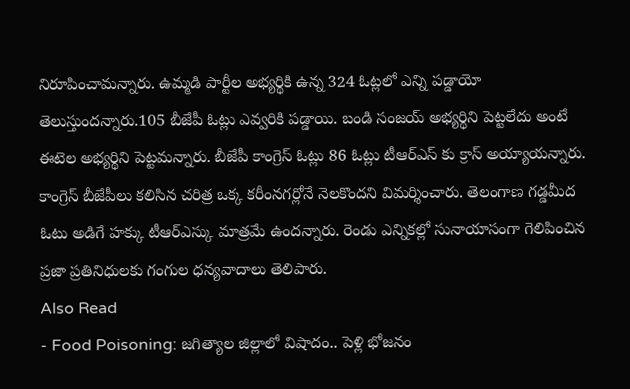నిరూపించామన్నారు. ఉమ్మడి పార్టీల అభ్యర్థికి ఉన్న 324 ఓట్లలో ఎన్ని పడ్డాయో తెలుస్తుందన్నారు.105 బీజేపీ ఓట్లు ఎవ్వరికి పడ్డాయి. బండి సంజయ్ అభ్యర్థిని పెట్టలేదు అంటే ఈటెల అభ్యర్థిని పెట్టమన్నారు. బీజేపీ కాంగ్రెస్ ఓట్లు 86 ఓట్లు టీఆర్ఎస్ కు క్రాస్ అయ్యాయన్నారు. కాంగ్రెస్ బీజేపీలు కలిసిన చరిత్ర ఒక్క కరీంనగర్లోనే నెలకొందని విమర్శించారు. తెలంగాణ గడ్డమీద ఓటు అడిగే హక్కు టీఆర్ఎస్కు మాత్రమే ఉందన్నారు. రెండు ఎన్నికల్లో సునాయాసంగా గెలిపించిన ప్రజా ప్రతినిధులకు గంగుల ధన్యవాదాలు తెలిపారు.
Also Read
- Food Poisoning: జగిత్యాల జిల్లాలో విషాదం.. పెళ్లి భోజనం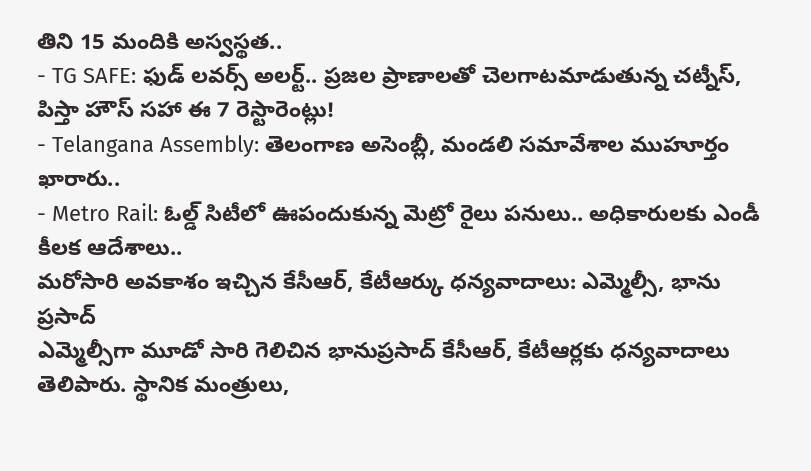తిని 15 మందికి అస్వస్థత..
- TG SAFE: ఫుడ్ లవర్స్ అలర్ట్.. ప్రజల ప్రాణాలతో చెలగాటమాడుతున్న చట్నీస్, పిస్తా హౌస్ సహా ఈ 7 రెస్టారెంట్లు!
- Telangana Assembly: తెలంగాణ అసెంబ్లీ, మండలి సమావేశాల ముహూర్తం ఖారారు..
- Metro Rail: ఓల్డ్ సిటీలో ఊపందుకున్న మెట్రో రైలు పనులు.. అధికారులకు ఎండీ కీలక ఆదేశాలు..
మరోసారి అవకాశం ఇచ్చిన కేసీఆర్, కేటీఆర్కు ధన్యవాదాలు: ఎమ్మెల్సీ, భాను ప్రసాద్
ఎమ్మెల్సీగా మూడో సారి గెలిచిన భానుప్రసాద్ కేసీఆర్, కేటీఆర్లకు ధన్యవాదాలు తెలిపారు. స్థానిక మంత్రులు,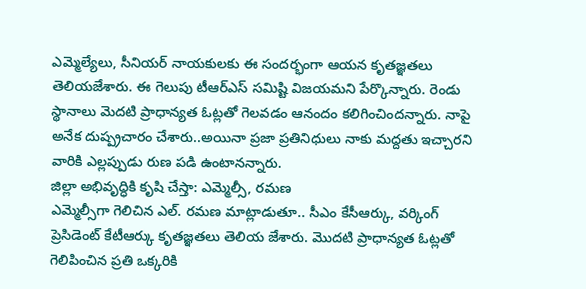ఎమ్మెల్యేలు, సీనియర్ నాయకులకు ఈ సందర్భంగా ఆయన కృతజ్ఞతలు తెలియజేశారు. ఈ గెలుపు టీఆర్ఎస్ సమిష్టి విజయమని పేర్కొన్నారు. రెండు స్థానాలు మెదటి ప్రాధాన్యత ఓట్లతో గెలవడం ఆనందం కలిగించిందన్నారు. నాపై అనేక దుష్ప్రచారం చేశారు..అయినా ప్రజా ప్రతినిధులు నాకు మద్దతు ఇచ్చారని వారికి ఎల్లప్పుడు రుణ పడి ఉంటానన్నారు.
జిల్లా అభివృద్ధికి కృషి చేస్తా: ఎమ్మెల్సీ, రమణ
ఎమ్మెల్సీగా గెలిచిన ఎల్. రమణ మాట్లాడుతూ.. సీఎం కేసీఆర్కు, వర్కింగ్ ప్రెసిడెంట్ కేటీఆర్కు కృతజ్ఞతలు తెలియ జేశారు. మొదటి ప్రాధాన్యత ఓట్లతో గెలిపించిన ప్రతి ఒక్కరికి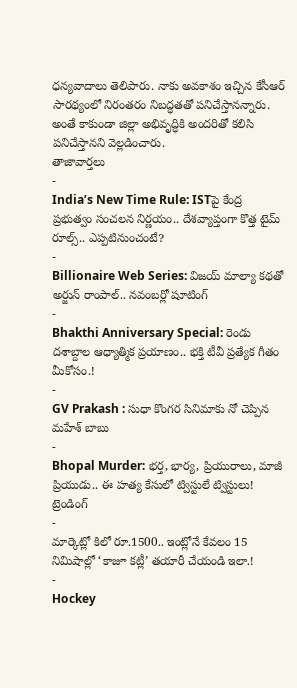ధన్యవాదాలు తెలిపారు. నాకు అవకాశం ఇచ్చిన కేసీఆర్ సారథ్యంలో నిరంతరం నిబద్ధతతో పనిచేస్తానన్నారు. అంతే కాకుండా జిల్లా అభివృద్ధికి అందరితో కలిసి పనిచేస్తానని వెల్లడించారు.
తాజావార్తలు
-
India’s New Time Rule: ISTపై కేంద్ర ప్రభుత్వం సంచలన నిర్ణయం.. దేశవ్యాప్తంగా కొత్త టైమ్ రూల్స్.. ఎప్పటినుంచంటే?
-
Billionaire Web Series: విజయ్ మాల్యా కథతో అర్జున్ రాంపాల్.. నవంబర్లో షూటింగ్
-
Bhakthi Anniversary Special: రెండు దశాబ్దాల ఆధ్యాత్మిక ప్రయాణం.. భక్తి టీవీ ప్రత్యేక గీతం మీకోసం.!
-
GV Prakash : సుధా కొంగర సినిమాకు నో చెప్పిన మహేశ్ బాబు
-
Bhopal Murder: భర్త, భార్య, ప్రియురాలు, మాజీ ప్రియుడు.. ఈ హత్య కేసులో ట్విస్టులే ట్విస్టులు!
ట్రెండింగ్
-
మార్కెట్లో కిలో రూ.1500.. ఇంట్లోనే కేవలం 15 నిమిషాల్లో ‘కాజూ కట్లీ’ తయారీ చేయండి ఇలా.!
-
Hockey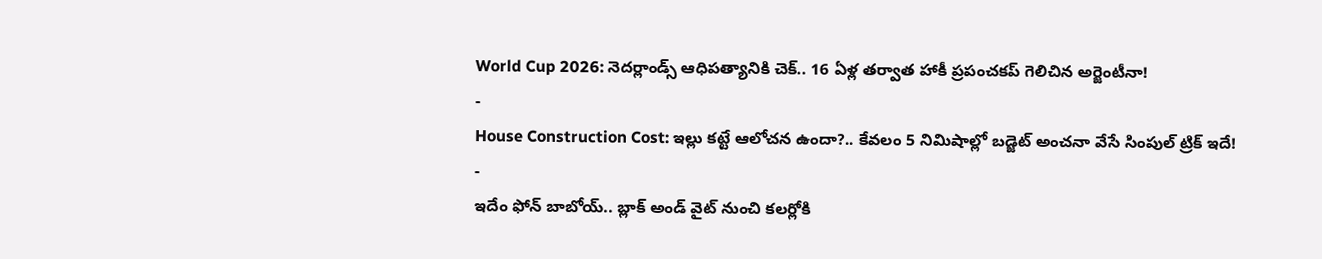World Cup 2026: నెదర్లాండ్స్ ఆధిపత్యానికి చెక్.. 16 ఏళ్ల తర్వాత హాకీ ప్రపంచకప్ గెలిచిన అర్జెంటీనా!
-
House Construction Cost: ఇల్లు కట్టే ఆలోచన ఉందా?.. కేవలం 5 నిమిషాల్లో బడ్జెట్ అంచనా వేసే సింపుల్ ట్రిక్ ఇదే!
-
ఇదేం ఫోన్ బాబోయ్.. బ్లాక్ అండ్ వైట్ నుంచి కలర్లోకి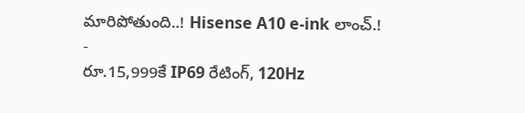మారిపోతుంది..! Hisense A10 e-ink లాంచ్.!
-
రూ.15,999కే IP69 రేటింగ్, 120Hz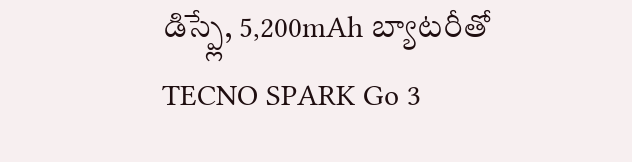డిస్ప్లే, 5,200mAh బ్యాటరీతో TECNO SPARK Go 3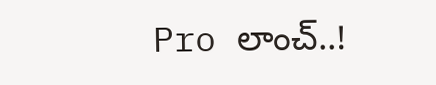Pro లాంచ్..!